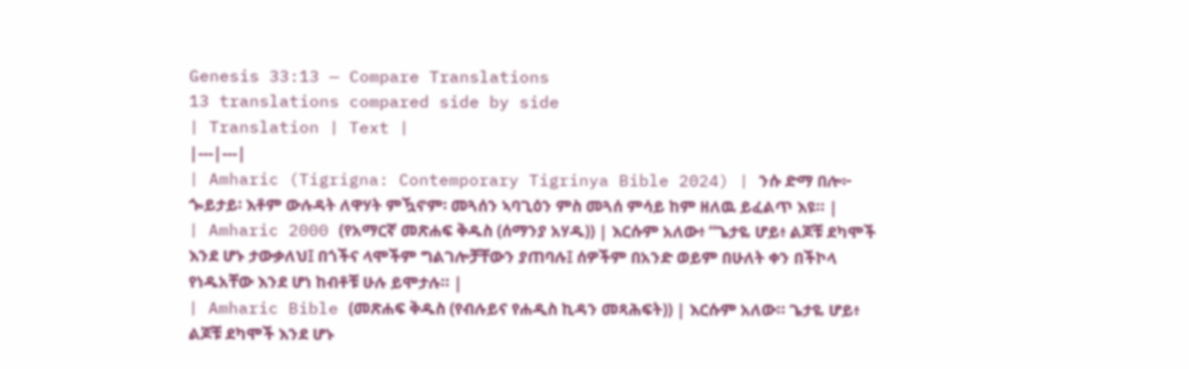Genesis 33:13 — Compare Translations
13 translations compared side by side
| Translation | Text |
|---|---|
| Amharic (Tigrigna: Contemporary Tigrinya Bible 2024) | ንሱ ድማ በሎ፦ ጐይታይ፡ እቶም ውሉዳት ለዋሃት ምዃኖም፡ መጓሰን ኣባጊዕን ምስ መጓሰ ምሳይ ከም ዘለዉ ይፈልጥ እዩ። |
| Amharic 2000 (የአማርኛ መጽሐፍ ቅዱስ (ሰማንያ አሃዱ)) | እርሱም አለው፥ “ጌታዬ ሆይ፥ ልጆቹ ደካሞች እንደ ሆኑ ታውቃለህ፤ በጎችና ላሞችም ግልገሎቻቸውን ያጠባሉ፤ ሰዎችም በአንድ ወይም በሁለት ቀን በችኮላ የነዱአቸው እንደ ሆነ ከብቶቹ ሁሉ ይሞታሉ። |
| Amharic Bible (መጽሐፍ ቅዱስ (የብሉይና የሐዲስ ኪዳን መጻሕፍት)) | እርሱም አለው። ጌታዬ ሆይ፥ ልጆቹ ደካሞች እንደ ሆኑ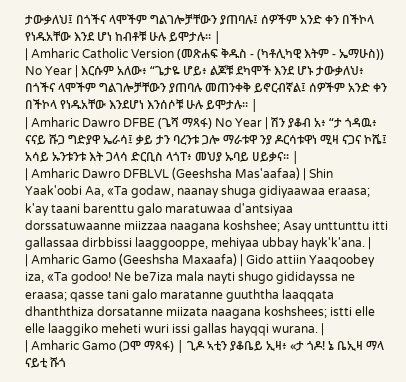ታውቃለህ፤ በጎችና ላሞችም ግልገሎቻቸውን ያጠባሉ፤ ሰዎችም አንድ ቀን በችኮላ የነዱአቸው እንደ ሆነ ከብቶቹ ሁሉ ይሞታሉ። |
| Amharic Catholic Version (መጽሐፍ ቅዱስ - (ካቶሊካዊ እትም - ኤማሁስ)) No Year | እርሱም አለው፥ “ጌታዬ ሆይ፥ ልጆቹ ደካሞች እንደ ሆኑ ታውቃለህ፥ በጎችና ላሞችም ግልገሎቻቸውን ያጠባሉ መጠንቀቅ ይኖርብኛል፤ ሰዎችም አንድ ቀን በችኮላ የነዱአቸው እንደሆነ እንሰሶቹ ሁሉ ይሞታሉ። |
| Amharic Dawro DFBE (ጌሻ ማጻፋ) No Year | ሽን ያቆብ አ፥ “ታ ጎዳዉ፥ ናናይ ሹጋ ግድያዋ ኤራሳ፤ ቃይ ታን ባረንቱ ጋሎ ማራቱዋ ንያ ዶርሳቱዋነ ሚዛ ናጋና ኮሼ፤ አሳይ ኡንቱንቱ እት ጋላሳ ድርቢስ ላጎፐ፥ መህያ ኡባይ ሀይቃና። |
| Amharic Dawro DFBLVL (Geeshsha Mas'aafaa) | Shin Yaak'oobi Aa, «Ta godaw, naanay shuga gidiyaawaa eraasa; k'ay taani barenttu galo maratuwaa d'antsiyaa dorssatuwaanne miizzaa naagana koshshee; Asay unttunttu itti gallassaa dirbbissi laaggooppe, mehiyaa ubbay hayk'k'ana. |
| Amharic Gamo (Geeshsha Maxaafa) | Gido attiin Yaaqoobey iza, «Ta godoo! Ne be7iza mala nayti shugo gididayssa ne eraasa; qasse tani galo maratanne guuththa laaqqata dhanththiza dorsatanne miizata naagana koshshees; istti elle elle laaggiko meheti wuri issi gallas hayqqi wurana. |
| Amharic Gamo (ጋሞ ማጻፋ) | ጊዶ ኣቲን ያቆቤይ ኢዛ፥ «ታ ጎዶ! ኔ ቤኢዛ ማላ ናይቲ ሹጎ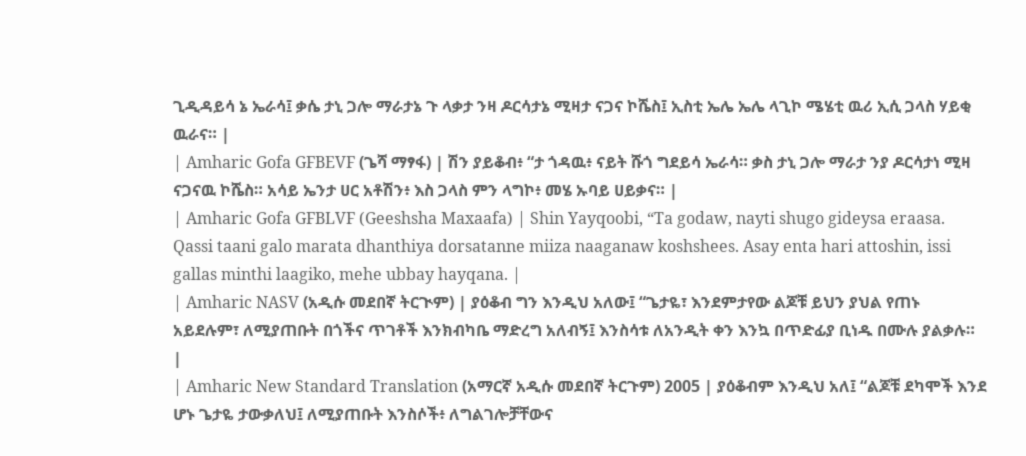ጊዲዳይሳ ኔ ኤራሳ፤ ቃሴ ታኒ ጋሎ ማራታኔ ጉ ላቃታ ንዛ ዶርሳታኔ ሚዛታ ናጋና ኮሼስ፤ ኢስቲ ኤሌ ኤሌ ላጊኮ ሜሄቲ ዉሪ ኢሲ ጋላስ ሃይቂ ዉራና። |
| Amharic Gofa GFBEVF (ጌሻ ማፃፋ) | ሽን ያይቆብ፥ “ታ ጎዳዉ፥ ናይት ሹጎ ግደይሳ ኤራሳ። ቃስ ታኒ ጋሎ ማራታ ንያ ዶርሳታነ ሚዛ ናጋናዉ ኮሼስ። አሳይ ኤንታ ሀር አቶሽን፥ እስ ጋላስ ምን ላግኮ፥ መሄ ኡባይ ሀይቃና። |
| Amharic Gofa GFBLVF (Geeshsha Maxaafa) | Shin Yayqoobi, “Ta godaw, nayti shugo gideysa eraasa. Qassi taani galo marata dhanthiya dorsatanne miiza naaganaw koshshees. Asay enta hari attoshin, issi gallas minthi laagiko, mehe ubbay hayqana. |
| Amharic NASV (አዲሱ መደበኛ ትርጒም) | ያዕቆብ ግን እንዲህ አለው፤ “ጌታዬ፣ እንደምታየው ልጆቹ ይህን ያህል የጠኑ አይደሉም፣ ለሚያጠቡት በጎችና ጥገቶች እንክብካቤ ማድረግ አለብኝ፤ እንስሳቱ ለአንዲት ቀን እንኳ በጥድፊያ ቢነዱ በሙሉ ያልቃሉ። |
| Amharic New Standard Translation (አማርኛ አዲሱ መደበኛ ትርጉም) 2005 | ያዕቆብም እንዲህ አለ፤ “ልጆቹ ደካሞች እንደ ሆኑ ጌታዬ ታውቃለህ፤ ለሚያጠቡት እንስሶች፥ ለግልገሎቻቸውና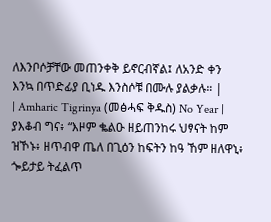ለእንቦሶቻቸው መጠንቀቅ ይኖርብኛል፤ ለአንድ ቀን እንኳ በጥድፊያ ቢነዱ እንስሶቹ በሙሉ ያልቃሉ። |
| Amharic Tigrinya (መፅሓፍ ቅዱስ) No Year | ያእቆብ ግና፥ “እዞም ቈልዑ ዘይጠንከሩ ህፃናት ከም ዝኾኑ፥ ዘጥብዋ ጤለ በጊዕን ከፍትን ከዓ ኸም ዘለዋኒ፥ ጐይታይ ትፈልጥ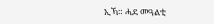ኢኻ። ሓደ መዓልቲ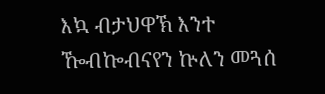እኳ ብታህዋኽ እንተ ዀብኰብናየን ኵለን መጓሰ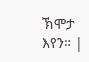ኽሞታ እየን። |